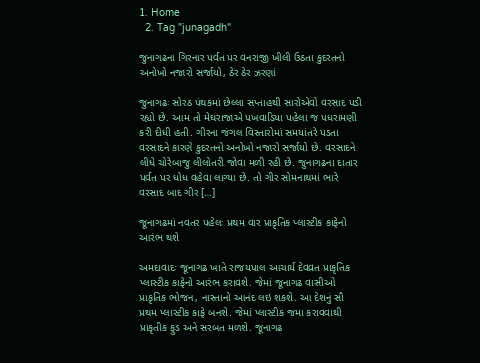1. Home
  2. Tag "junagadh"

જુનાગઢના ગિરનાર પર્વત પર વનરાજી ખીલી ઉઠતા કુદરતનો અનોખો નજારો સર્જાયો, ઠેર ઠેર ઝરણાં

જુનાગઢઃ સોરઠ પંથકમાં છેલ્લા સપ્તાહથી સારોએવો વરસાદ પડી રહ્યો છે. આમ તો મેઘરાજાએ પખવાડિયા પહેલા જ પધરામણી કરી દીધી હતી. ગીરના જંગલ વિસ્તારોમાં સમયાંતરે પડતા વરસાદને કારણે કુદરતનો અનોખો નજારો સર્જાયો છે. વરસાદને લીધે ચોરેબાજુ લીલોતરી જોવા મળી રહી છે. જુનાગઢના દાતાર પર્વત પર ધોધ વહેવા લાગ્યા છે. તો ગીર સોમનાથમાં ભારે વરસાદ બાદ ગીર […]

જૂનાગઢમાં નવતર પહેલઃ પ્રથમ વાર પ્રાકૃતિક પ્લાસ્ટીક કાફેનો આરંભ થશે

અમદાવાદઃ જૂનાગઢ ખાતે રાજયપાલ આચાર્ય દેવવ્રત પ્રાકૃતિક પ્લાસ્ટીક કાફેનો આરંભ કરાવશે. જેમાં જૂનાગઢ વાસીઓ પ્રાકૃતિક ભોજન, નાસ્તાનો આનંદ લઇ શકશે. આ દેશનું સૌ પ્રથમ પ્લાસ્ટીક કાફે બનશે. જેમાં પ્લાસ્ટીક જમા કરાવવાથી પ્રાકૃતીક ફુડ અને સરબત મળશે. જૂનાગઢ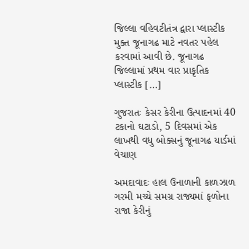જિલ્લા વહિવટીતંત્ર દ્વારા પ્લાસ્ટીક મુક્ત જૂનાગઢ માટે નવતર પહેલ કરવામાં આવી છે. જૂનાગઢ  જિલ્લામાં પ્રથમ વાર પ્રાકૃતિક પ્લાસ્ટીક […]

ગુજરાતઃ કેસર કેરીના ઉત્પાદનમાં 40 ટકાનો ઘટાડો, 5 દિવસમાં એક લાખથી વધુ બોક્સનું જૂનાગઢ યાર્ડમાં વેચાણ

અમદાવાદઃ હાલ ઉનાળાની કાળઝાળ ગરમી મચ્ચે સમગ્ર રાજ્યમાં ફળોના રાજા કેરીનું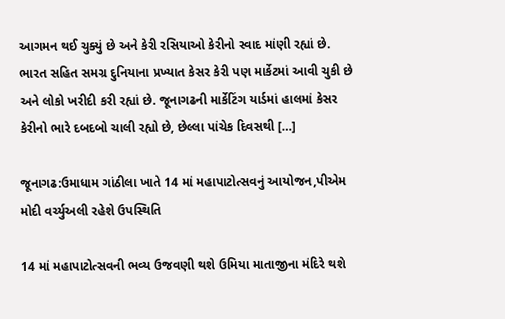આગમન થઈ ચુક્યું છે અને કેરી રસિયાઓ કેરીનો સ્વાદ માંણી રહ્યાં છે. ભારત સહિત સમગ્ર દુનિયાના પ્રખ્યાત કેસર કેરી પણ માર્કેટમાં આવી ચુકી છે અને લોકો ખરીદી કરી રહ્યાં છે. જૂનાગઢની માર્કેટિંગ યાર્ડમાં હાલમાં કેસર કેરીનો ભારે દબદબો ચાલી રહ્યો છે, છેલ્લા પાંચેક દિવસથી […]

જૂનાગઢ:ઉમાધામ ગાંઠીલા ખાતે 14 માં મહાપાટોત્સવનું આયોજન,પીએમ મોદી વર્ચ્યુઅલી રહેશે ઉપસ્થિતિ

14 માં મહાપાટોત્સવની ભવ્ય ઉજવણી થશે ઉમિયા માતાજીના મંદિરે થશે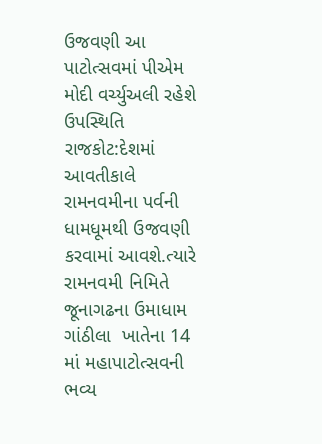ઉજવણી આ પાટોત્સવમાં પીએમ મોદી વર્ચ્યુઅલી રહેશે ઉપસ્થિતિ રાજકોટ:દેશમાં આવતીકાલે રામનવમીના પર્વની ધામધૂમથી ઉજવણી કરવામાં આવશે.ત્યારે રામનવમી નિમિતે જૂનાગઢના ઉમાધામ ગાંઠીલા  ખાતેના 14 માં મહાપાટોત્સવની ભવ્ય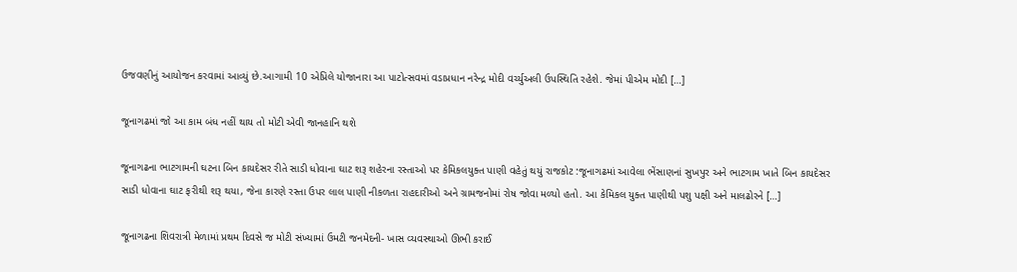ઉજવણીનું આયોજન કરવામાં આવ્યું છે.આગામી 10 એપ્રિલે યોજાનારા આ પાટોત્સવમાં વડાપ્રધાન નરેન્દ્ર મોદી વર્ચ્યુઅલી ઉપસ્થિતિ રહેશે. જેમાં પીએમ મોદી […]

જૂનાગઢમાં જો આ કામ બંધ નહીં થાય તો મોટી એવી જાનહાનિ થશે

જૂનાગઢના ભાટગામની ઘટના બિન કાયદેસર રીતે સાડી ધોવાના ઘાટ શરૂ શહેરના રસ્તાઓ પર કેમિકલયુક્ત પાણી વહેતું થયું રાજકોટ :જૂનાગઢમાં આવેલા ભેંસાણનાં સુખપુર અને ભાટગામ ખાતે બિન કાયદેસર સાડી ધોવાના ઘાટ ફરીથી શરૂ થયા, જેના કારણે રસ્તા ઉપર લાલ પાણી નીકળતા રાહદારીઓ અને ગ્રામજનોમાં રોષ જોવા મળ્યો હતો. આ કેમિકલ યુક્ત પાણીથી પશુ પક્ષી અને માલઢોરને […]

જૂનાગઢના શિવરાત્રી મેળામાં પ્રથમ દિવસે જ મોટી સંખ્યામાં ઉમટી જનમેદની- ખાસ વ્યવસ્થાઓ ઊભી કરાઈ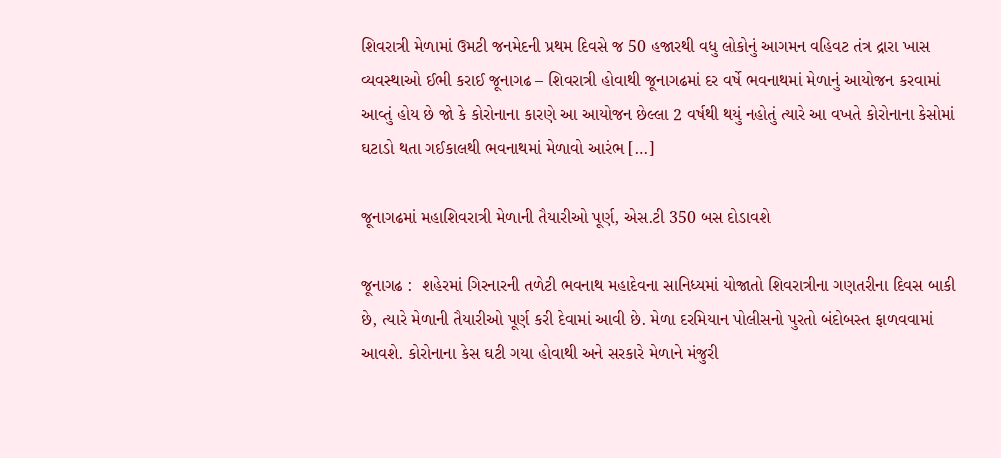શિવરાત્રી મેળામાં ઉમટી જનમેદની પ્રથમ દિવસે જ 50 હજારથી વધુ લોકોનું આગમન વહિવટ તંત્ર દ્રારા ખાસ વ્યવસ્થાઓ ઈભી કરાઈ જૂનાગઢ – શિવરાત્રી હોવાથી જૂનાગઢમાં દર વર્ષે ભવનાથમાં મેળાનું આયોજન કરવામાં આવ્તું હોય છે જો કે કોરોનાના કારણે આ આયોજન છેલ્લા 2 વર્ષથી થયું નહોતું ત્યારે આ વખતે કોરોનાના કેસોમાં ઘટાડો થતા ગઈકાલથી ભવનાથમાં મેળાવો આરંભ […]

જૂનાગઢમાં મહાશિવરાત્રી મેળાની તૈયારીઓ પૂર્ણ, એસ.ટી 350 બસ દોડાવશે

જૂનાગઢ :  શહેરમાં ગિરનારની તળેટી ભવનાથ મહાદેવના સાનિધ્યમાં યોજાતો શિવરાત્રીના ગણતરીના દિવસ બાકી છે, ત્યારે મેળાની તૈયારીઓ પૂર્ણ કરી દેવામાં આવી છે. મેળા દરમિયાન પોલીસનો પુરતો બંદોબસ્ત ફાળવવામાં આવશે. કોરોનાના કેસ ઘટી ગયા હોવાથી અને સરકારે મેળાને મંજુરી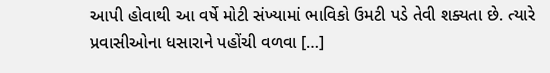આપી હોવાથી આ વર્ષે મોટી સંખ્યામાં ભાવિકો ઉમટી પડે તેવી શક્યતા છે. ત્યારે પ્રવાસીઓના ધસારાને પહોંચી વળવા […]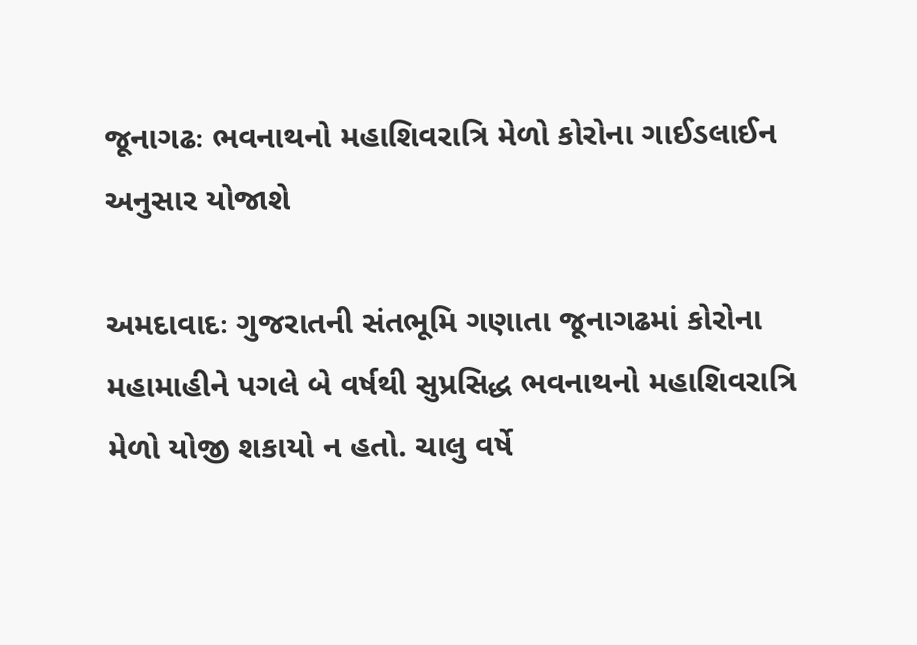જૂનાગઢઃ ભવનાથનો મહાશિવરાત્રિ મેળો કોરોના ગાઈડલાઈન અનુસાર યોજાશે

અમદાવાદઃ ગુજરાતની સંતભૂમિ ગણાતા જૂનાગઢમાં કોરોના મહામાહીને પગલે બે વર્ષથી સુપ્રસિદ્ધ ભવનાથનો મહાશિવરાત્રિ મેળો યોજી શકાયો ન હતો. ચાલુ વર્ષે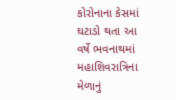કોરોનાના કેસમાં ઘટાડો થતા આ વર્ષે ભવનાથમાં મહાશિવરાત્રિના મેળાનું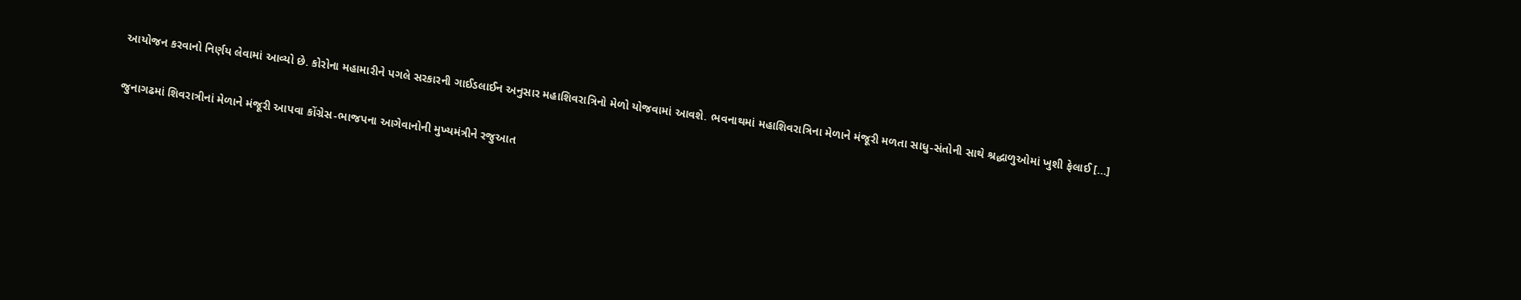આયોજન કરવાનો નિર્ણય લેવામાં આવ્યો છે. કોરોના મહામારીને પગલે સરકારની ગાઈડલાઈન અનુસાર મહાશિવરાત્રિનો મેળો યોજવામાં આવશે. ભવનાથમાં મહાશિવરાત્રિના મેળાને મંજૂરી મળતા સાધુ-સંતોની સાથે શ્રદ્ધાળુઓમાં ખુશી ફેલાઈ […]

જુનાગઢમાં શિવરાત્રીનાં મેળાને મંજૂરી આપવા કોંગ્રેસ-ભાજપના આગેવાનોની મુખ્યમંત્રીને રજુઆત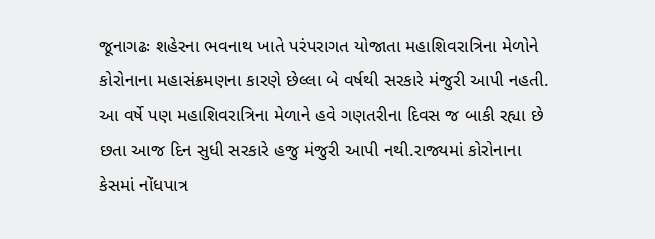જૂનાગઢઃ શહેરના ભવનાથ ખાતે પરંપરાગત યોજાતા મહાશિવરાત્રિના મેળોને  કોરોનાના મહાસંક્રમણના કારણે છેલ્લા બે વર્ષથી સરકારે મંજુરી આપી નહતી. આ વર્ષે પણ મહાશિવરાત્રિના મેળાને હવે ગણતરીના દિવસ જ બાકી રહ્યા છે છતા આજ દિન સુધી સરકારે હજુ મંજુરી આપી નથી.રાજ્યમાં કોરોનાના કેસમાં નોંધપાત્ર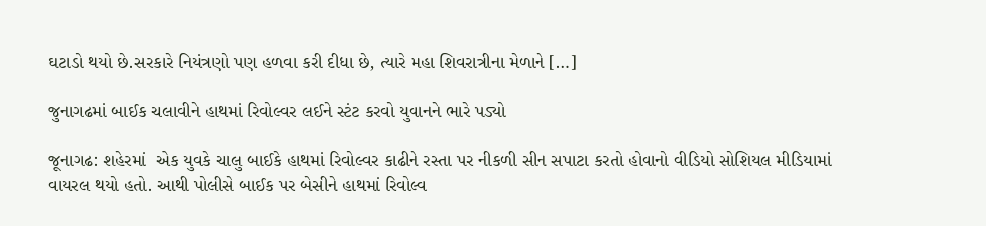ઘટાડો થયો છે.સરકારે નિયંત્રણો પણ હળવા કરી દીધા છે, ત્યારે મહા શિવરાત્રીના મેળાને […]

જુનાગઢમાં બાઈક ચલાવીને હાથમાં રિવોલ્વર લઈને સ્ટંટ કરવો યુવાનને ભારે પડ્યો

જૂનાગઢ: શહેરમાં  એક યુવકે ચાલુ બાઈકે હાથમાં રિવોલ્વર કાઢીને રસ્તા પર નીકળી સીન સપાટા કરતો હોવાનો વીડિયો સોશિયલ મીડિયામાં વાયરલ થયો હતો. આથી પોલીસે બાઈક પર બેસીને હાથમાં રિવોલ્વ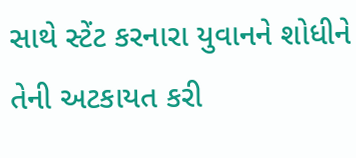સાથે સ્ટેંટ કરનારા યુવાનને શોધીને તેની અટકાયત કરી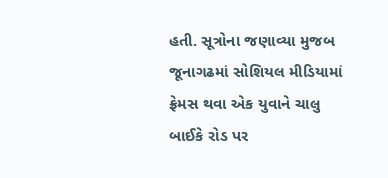હતી. સૂત્રોના જણાવ્યા મુજબ જૂનાગઢમાં સોશિયલ મીડિયામાં ફ્રેમસ થવા એક યુવાને ચાલુ બાઈકે રોડ પર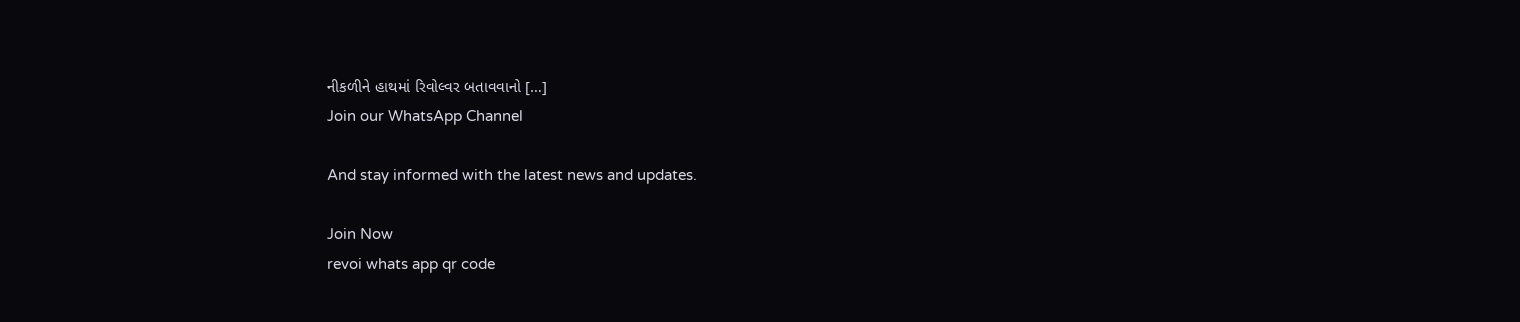નીકળીને હાથમાં રિવોલ્વર બતાવવાનો […]
Join our WhatsApp Channel

And stay informed with the latest news and updates.

Join Now
revoi whats app qr code